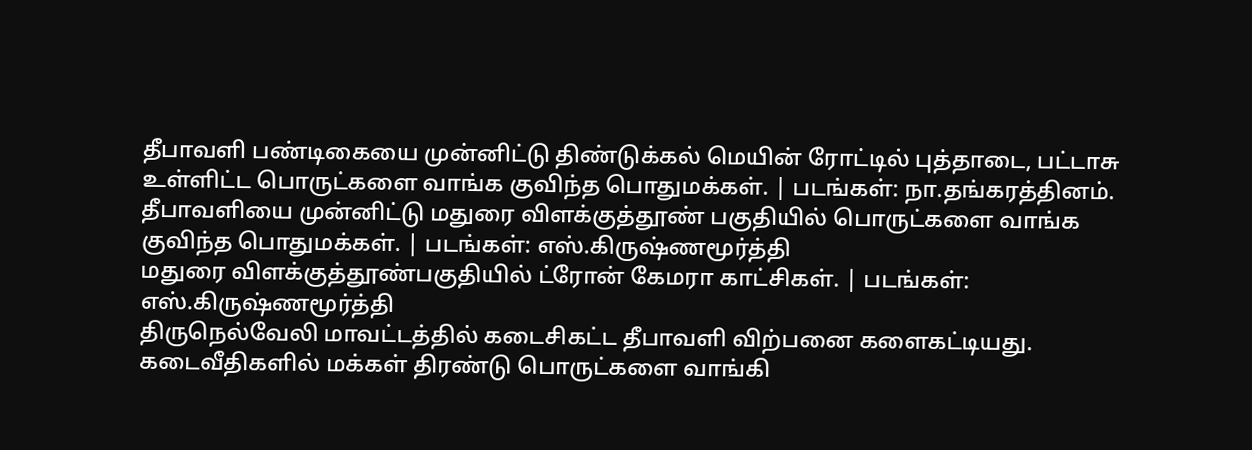தீபாவளி பண்டிகையை முன்னிட்டு திண்டுக்கல் மெயின் ரோட்டில் புத்தாடை, பட்டாசு உள்ளிட்ட பொருட்களை வாங்க குவிந்த பொதுமக்கள். | படங்கள்: நா.தங்கரத்தினம்.
தீபாவளியை முன்னிட்டு மதுரை விளக்குத்தூண் பகுதியில் பொருட்களை வாங்க குவிந்த பொதுமக்கள். | படங்கள்: எஸ்.கிருஷ்ணமூர்த்தி
மதுரை விளக்குத்தூண்பகுதியில் ட்ரோன் கேமரா காட்சிகள். | படங்கள்: எஸ்.கிருஷ்ணமூர்த்தி
திருநெல்வேலி மாவட்டத்தில் கடைசிகட்ட தீபாவளி விற்பனை களைகட்டியது. கடைவீதிகளில் மக்கள் திரண்டு பொருட்களை வாங்கி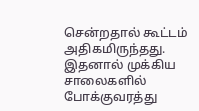சென்றதால் கூட்டம் அதிகமிருந்தது. இதனால் முக்கிய சாலைகளில் போக்குவரத்து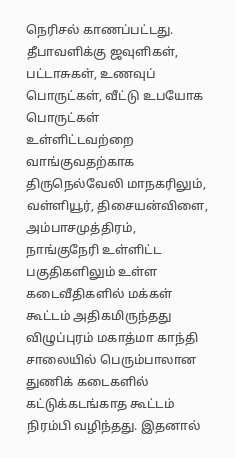நெரிசல் காணப்பட்டது.
தீபாவளிக்கு ஜவுளிகள், பட்டாசுகள், உணவுப் பொருட்கள், வீட்டு உபயோக பொருட்கள் உள்ளிட்டவற்றை வாங்குவதற்காக திருநெல்வேலி மாநகரிலும், வள்ளியூர், திசையன்விளை, அம்பாசமுத்திரம், நாங்குநேரி உள்ளிட்ட பகுதிகளிலும் உள்ள கடைவீதிகளில் மக்கள் கூட்டம் அதிகமிருந்தது
விழுப்புரம் மகாத்மா காந்தி சாலையில் பெரும்பாலான துணிக் கடைகளில் கட்டுக்கடங்காத கூட்டம் நிரம்பி வழிந்தது. இதனால்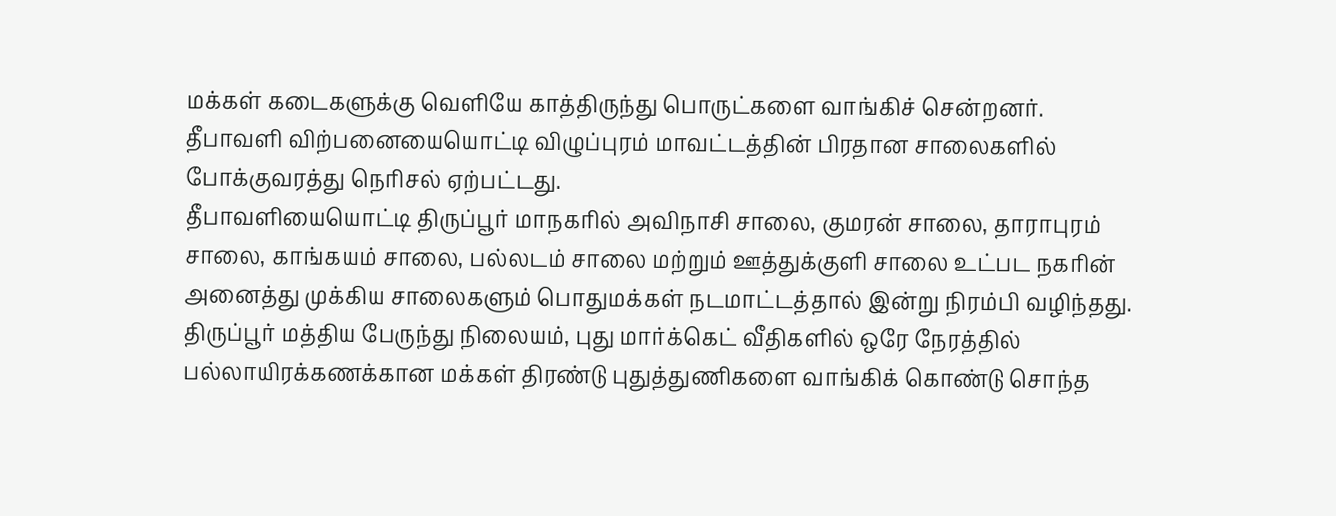மக்கள் கடைகளுக்கு வெளியே காத்திருந்து பொருட்களை வாங்கிச் சென்றனர்.
தீபாவளி விற்பனையையொட்டி விழுப்புரம் மாவட்டத்தின் பிரதான சாலைகளில் போக்குவரத்து நெரிசல் ஏற்பட்டது.
தீபாவளியையொட்டி திருப்பூர் மாநகரில் அவிநாசி சாலை, குமரன் சாலை, தாராபுரம் சாலை, காங்கயம் சாலை, பல்லடம் சாலை மற்றும் ஊத்துக்குளி சாலை உட்பட நகரின் அனைத்து முக்கிய சாலைகளும் பொதுமக்கள் நடமாட்டத்தால் இன்று நிரம்பி வழிந்தது.
திருப்பூர் மத்திய பேருந்து நிலையம், புது மார்க்கெட் வீதிகளில் ஒரே நேரத்தில் பல்லாயிரக்கணக்கான மக்கள் திரண்டு புதுத்துணிகளை வாங்கிக் கொண்டு சொந்த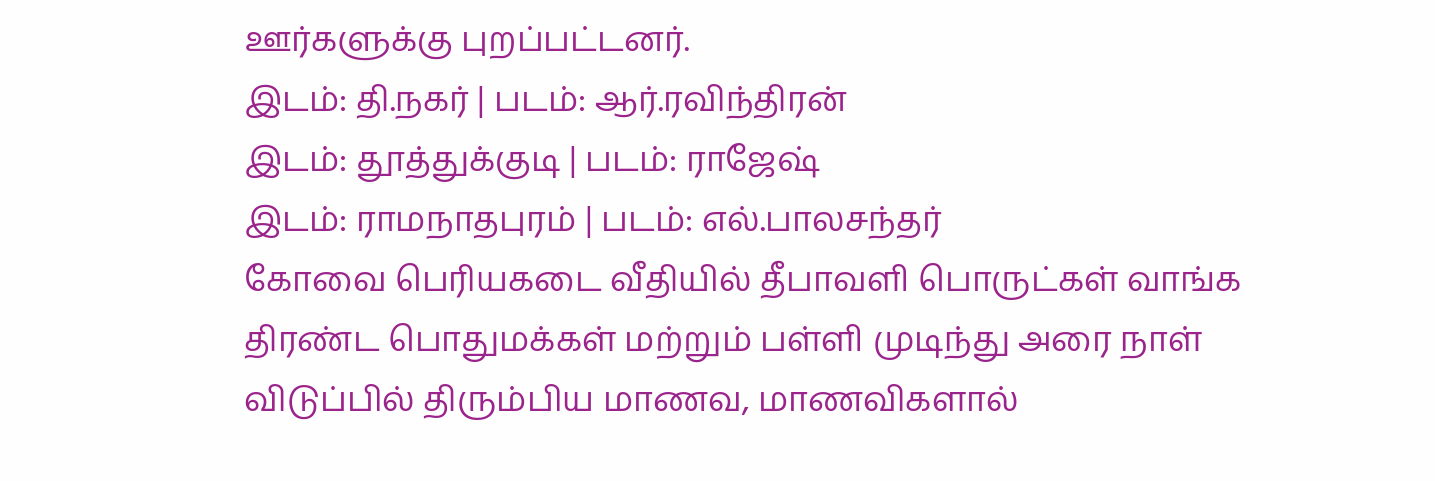ஊர்களுக்கு புறப்பட்டனர்.
இடம்: தி.நகர் | படம்: ஆர்.ரவிந்திரன்
இடம்: தூத்துக்குடி | படம்: ராஜேஷ்
இடம்: ராமநாதபுரம் | படம்: எல்.பாலசந்தர்
கோவை பெரியகடை வீதியில் தீபாவளி பொருட்கள் வாங்க திரண்ட பொதுமக்கள் மற்றும் பள்ளி முடிந்து அரை நாள் விடுப்பில் திரும்பிய மாணவ, மாணவிகளால்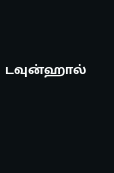டவுன்ஹால்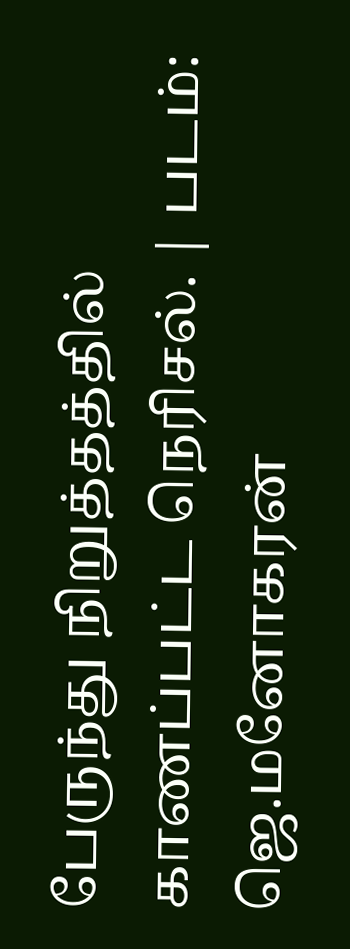பேருந்து நிறுத்தத்தில் காணப்பட்ட நெரிசல். | படம்: ஜெ.மனோகரன்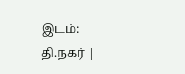இடம்: தி.நகர் |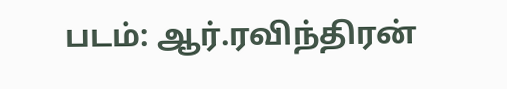படம்: ஆர்.ரவிந்திரன்